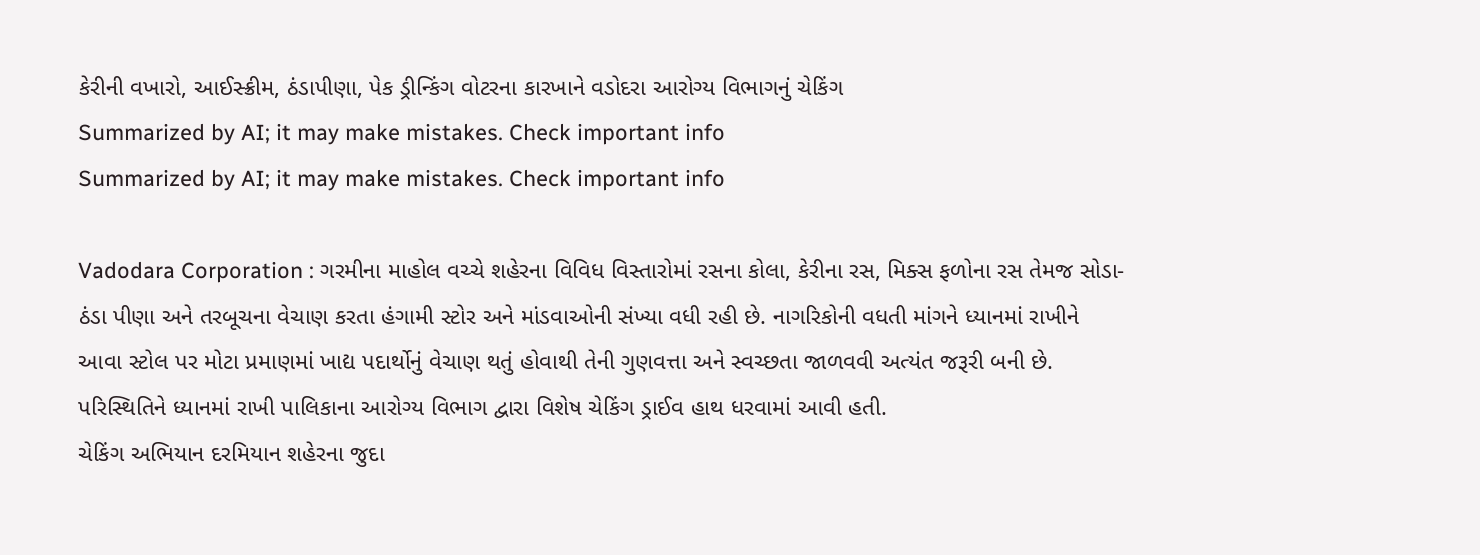કેરીની વખારો, આઈસ્ક્રીમ, ઠંડાપીણા, પેક ડ્રીન્કિંગ વોટરના કારખાને વડોદરા આરોગ્ય વિભાગનું ચેકિંગ
Summarized by AI; it may make mistakes. Check important info
Summarized by AI; it may make mistakes. Check important info

Vadodara Corporation : ગરમીના માહોલ વચ્ચે શહેરના વિવિધ વિસ્તારોમાં રસના કોલા, કેરીના રસ, મિક્સ ફળોના રસ તેમજ સોડા-ઠંડા પીણા અને તરબૂચના વેચાણ કરતા હંગામી સ્ટોર અને માંડવાઓની સંખ્યા વધી રહી છે. નાગરિકોની વધતી માંગને ધ્યાનમાં રાખીને આવા સ્ટોલ પર મોટા પ્રમાણમાં ખાદ્ય પદાર્થોનું વેચાણ થતું હોવાથી તેની ગુણવત્તા અને સ્વચ્છતા જાળવવી અત્યંત જરૂરી બની છે. પરિસ્થિતિને ધ્યાનમાં રાખી પાલિકાના આરોગ્ય વિભાગ દ્વારા વિશેષ ચેકિંગ ડ્રાઈવ હાથ ધરવામાં આવી હતી.
ચેકિંગ અભિયાન દરમિયાન શહેરના જુદા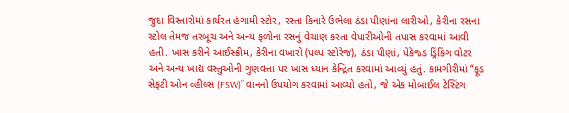જુદા વિસ્તારોમાં કાર્યરત હંગામી સ્ટોર, રસ્તા કિનારે ઉભેલા ઠંડા પીણાંના લારીઓ, કેરીના રસના સ્ટોલ તેમજ તરબૂચ અને અન્ય ફળોના રસનું વેચાણ કરતા વેપારીઓની તપાસ કરવામાં આવી હતી. ખાસ કરીને આઈસ્ક્રીમ, કેરીના વખારો (પલ્પ સ્ટોરેજ), ઠંડા પીણાં, પેકેજ્ડ ડ્રિંકિંગ વોટર અને અન્ય ખાદ્ય વસ્તુઓની ગુણવત્તા પર ખાસ ધ્યાન કેન્દ્રિત કરવામાં આવ્યું હતું. કામગીરીમાં “ફૂડ સેફટી ઓન વ્હીલ્સ (FSW)” વાનનો ઉપયોગ કરવામાં આવ્યો હતો, જે એક મોબાઈલ ટેસ્ટિંગ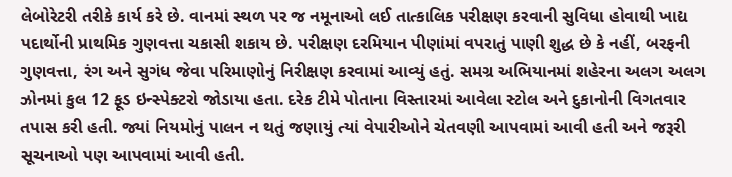લેબોરેટરી તરીકે કાર્ય કરે છે. વાનમાં સ્થળ પર જ નમૂનાઓ લઈ તાત્કાલિક પરીક્ષણ કરવાની સુવિધા હોવાથી ખાદ્ય પદાર્થોની પ્રાથમિક ગુણવત્તા ચકાસી શકાય છે. પરીક્ષણ દરમિયાન પીણાંમાં વપરાતું પાણી શુદ્ધ છે કે નહીં, બરફની ગુણવત્તા, રંગ અને સુગંધ જેવા પરિમાણોનું નિરીક્ષણ કરવામાં આવ્યું હતું. સમગ્ર અભિયાનમાં શહેરના અલગ અલગ ઝોનમાં કુલ 12 ફૂડ ઇન્સ્પેક્ટરો જોડાયા હતા. દરેક ટીમે પોતાના વિસ્તારમાં આવેલા સ્ટોલ અને દુકાનોની વિગતવાર તપાસ કરી હતી. જ્યાં નિયમોનું પાલન ન થતું જણાયું ત્યાં વેપારીઓને ચેતવણી આપવામાં આવી હતી અને જરૂરી સૂચનાઓ પણ આપવામાં આવી હતી.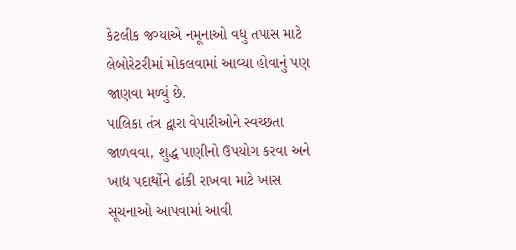કેટલીક જગ્યાએ નમૂનાઓ વધુ તપાસ માટે લેબોરેટરીમાં મોકલવામાં આવ્યા હોવાનું પણ જાણવા મળ્યું છે.
પાલિકા તંત્ર દ્વારા વેપારીઓને સ્વચ્છતા જાળવવા, શુદ્ધ પાણીનો ઉપયોગ કરવા અને ખાદ્ય પદાર્થોને ઢાંકી રાખવા માટે ખાસ સૂચનાઓ આપવામાં આવી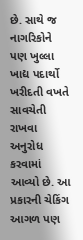છે. સાથે જ નાગરિકોને પણ ખુલ્લા ખાદ્ય પદાર્થો ખરીદતી વખતે સાવચેતી રાખવા અનુરોધ કરવામાં આવ્યો છે. આ પ્રકારની ચેકિંગ આગળ પણ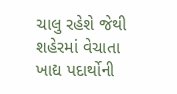ચાલુ રહેશે જેથી શહેરમાં વેચાતા ખાદ્ય પદાર્થોની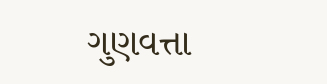ગુણવત્તા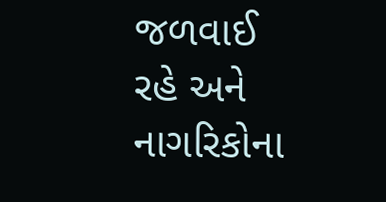જળવાઈ રહે અને નાગરિકોના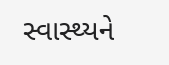સ્વાસ્થ્યને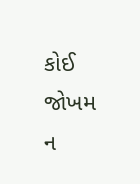કોઈ જોખમ ન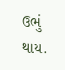ઉભું થાય.